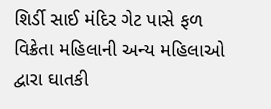શિર્ડી સાઈ મંદિર ગેટ પાસે ફળ વિક્રેતા મહિલાની અન્ય મહિલાઓ દ્વારા ઘાતકી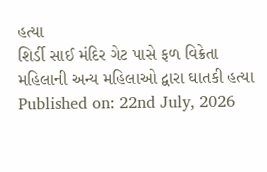હત્યા
શિર્ડી સાઈ મંદિર ગેટ પાસે ફળ વિક્રેતા મહિલાની અન્ય મહિલાઓ દ્વારા ઘાતકી હત્યા
Published on: 22nd July, 2026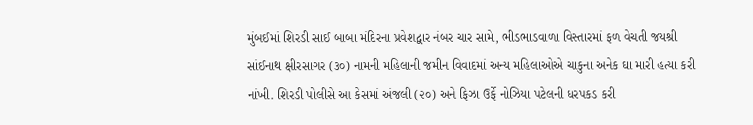મુંબઈમાં શિરડી સાઈ બાબા મંદિરના પ્રવેશદ્વાર નંબર ચાર સામે, ભીડભાડવાળા વિસ્તારમાં ફળ વેચતી જયશ્રી સાંઈનાથ ક્ષીરસાગર (૩૦) નામની મહિલાની જમીન વિવાદમાં અન્ય મહિલાઓએ ચાકુના અનેક ઘા મારી હત્યા કરી નાંખી. શિરડી પોલીસે આ કેસમાં અંજલી (૨૦) અને ફિઝા ઉર્ફે નોઝિયા પટેલની ધરપકડ કરી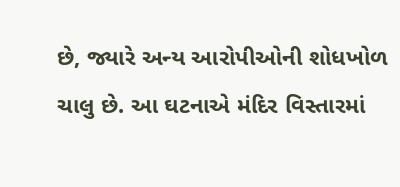છે, જ્યારે અન્ય આરોપીઓની શોધખોળ ચાલુ છે. આ ઘટનાએ મંદિર વિસ્તારમાં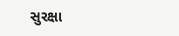સુરક્ષા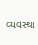વ્યવસ્થા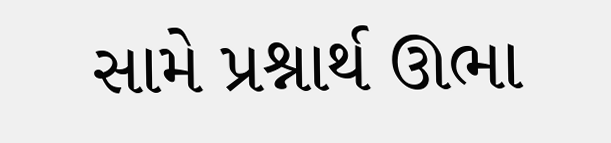સામે પ્રશ્નાર્થ ઊભા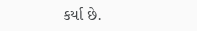કર્યા છે.